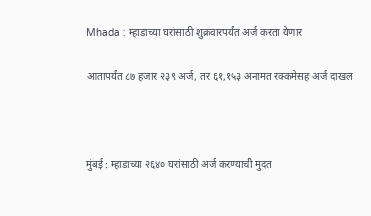Mhada : म्हाडाच्या घरांसाठी शुक्रवारपर्यंत अर्ज करता येणार

आतापर्यंत ८७ हजार २३९ अर्ज, तर ६१,१५३ अनामत रक्कमेसह अर्ज दाखल



मुंबई : म्हाडाच्या २६४० घरांसाठी अर्ज करण्याची मुदत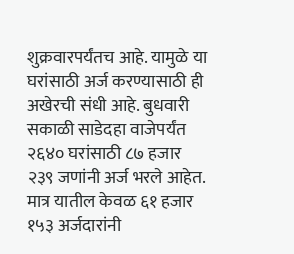शुक्रवारपर्यंतच आहे. यामुळे या घरांसाठी अर्ज करण्यासाठी ही अखेरची संधी आहे. बुधवारी सकाळी साडेदहा वाजेपर्यंत २६४० घरांसाठी ८७ हजार २३९ जणांनी अर्ज भरले आहेत. मात्र यातील केवळ ६१ हजार १५३ अर्जदारांनी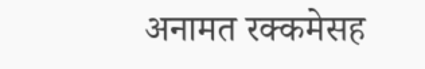अनामत रक्कमेसह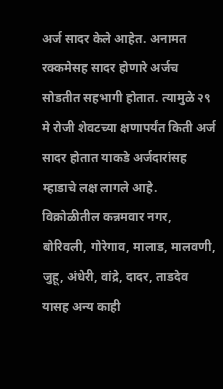अर्ज सादर केले आहेत. अनामत रक्कमेसह सादर होणारे अर्जच सोडतीत सहभागी होतात. त्यामुळे २९ मे रोजी शेवटच्या क्षणापर्यंत किती अर्ज सादर होतात याकडे अर्जदारांसह म्हाडाचे लक्ष लागले आहे.
विक्रोळीतील कन्नमवार नगर, बोरिवली, गोरेगाव, मालाड, मालवणी, जुहू, अंधेरी, वांद्रे, दादर, ताडदेव यासह अन्य काही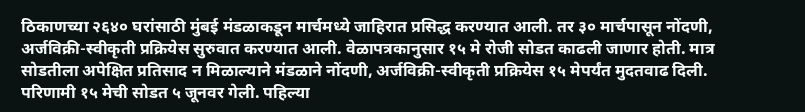ठिकाणच्या २६४० घरांसाठी मुंबई मंडळाकडून मार्चमध्ये जाहिरात प्रसिद्ध करण्यात आली. तर ३० मार्चपासून नोंदणी, अर्जविक्री-स्वीकृती प्रक्रियेस सुरुवात करण्यात आली. वेळापत्रकानुसार १५ मे रोजी सोडत काढली जाणार होती. मात्र सोडतीला अपेक्षित प्रतिसाद न मिळाल्याने मंडळाने नोंदणी, अर्जविक्री-स्वीकृती प्रक्रियेस १५ मेपर्यंत मुदतवाढ दिली. परिणामी १५ मेची सोडत ५ जूनवर गेली. पहिल्या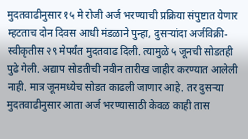मुदतवाढीनुसार १५ मे रोजी अर्ज भरण्याची प्रक्रिया संपुष्टात येणार म्हटताच दोन दिवस आधी मंडळाने पुन्हा, दुसऱ्यांदा अर्जविक्री-स्वीकृतीस २९ मेपर्यंत मुदतवाढ दिली. त्यामुळे ५ जूनची सोडतही पुढे गेली. अद्याप सोडतीची नवीन तारीख जाहीर करण्यात आलेली नाही. मात्र जूनमध्येच सोडत काढली जाणार आहे. तर दुसऱ्या मुदतवाढीनुसार आता अर्ज भरण्यासाठी केवळ काही तास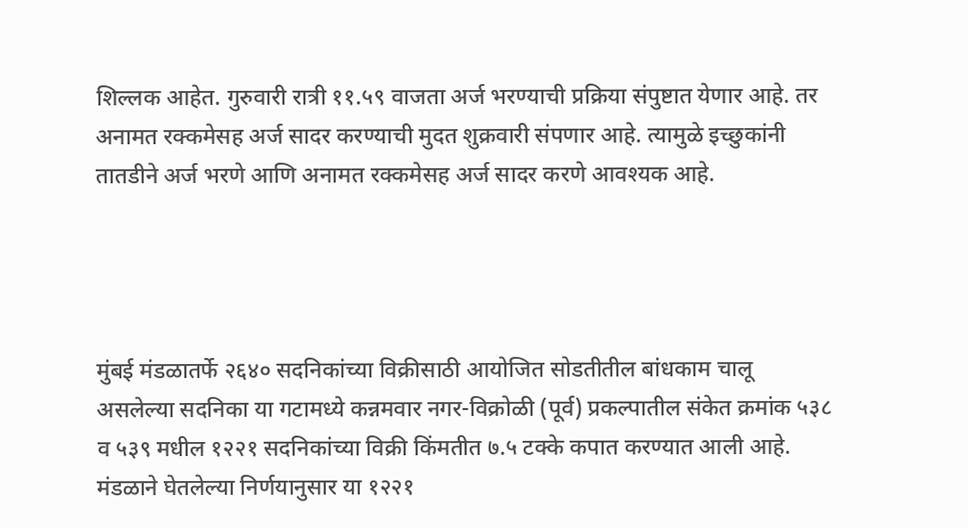शिल्लक आहेत. गुरुवारी रात्री ११.५९ वाजता अर्ज भरण्याची प्रक्रिया संपुष्टात येणार आहे. तर अनामत रक्कमेसह अर्ज सादर करण्याची मुदत शुक्रवारी संपणार आहे. त्यामुळे इच्छुकांनी तातडीने अर्ज भरणे आणि अनामत रक्कमेसह अर्ज सादर करणे आवश्यक आहे.




मुंबई मंडळातर्फे २६४० सदनिकांच्या विक्रीसाठी आयोजित सोडतीतील बांधकाम चालू असलेल्या सदनिका या गटामध्ये कन्नमवार नगर-विक्रोळी (पूर्व) प्रकल्पातील संकेत क्रमांक ५३८ व ५३९ मधील १२२१ सदनिकांच्या विक्री किंमतीत ७.५ टक्के कपात करण्यात आली आहे. मंडळाने घेतलेल्या निर्णयानुसार या १२२१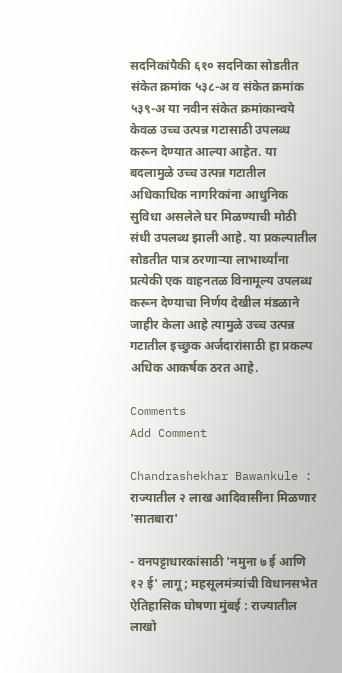सदनिकांपैकी ६१० सदनिका सोडतीत संकेत क्रमांक ५३८-अ व संकेत क्रमांक ५३९-अ या नवीन संकेत क्रमांकान्वये केवळ उच्च उत्पन्न गटासाठी उपलब्ध करून देण्यात आल्या आहेत. या बदलामुळे उच्च उत्पन्न गटातील अधिकाधिक नागरिकांना आधुनिक सुविधा असलेले घर मिळण्याची मोठी संधी उपलब्ध झाली आहे. या प्रकल्पातील सोडतीत पात्र ठरणाऱ्या लाभार्थ्यांना प्रत्येकी एक वाहनतळ विनामूल्य उपलब्ध करून देण्याचा निर्णय देखील मंडळाने जाहीर केला आहे त्यामुळे उच्च उत्पन्न गटातील इच्छुक अर्जदारांसाठी हा प्रकल्प अधिक आकर्षक ठरत आहे.

Comments
Add Comment

Chandrashekhar Bawankule : राज्यातील २ लाख आदिवासींना मिळणार 'सातबारा'

- वनपट्टाधारकांसाठी 'नमुना ७ ई आणि १२ ई' लागू; महसूलमंत्र्यांची विधानसभेत ऐतिहासिक घोषणा मुंबई : राज्यातील लाखो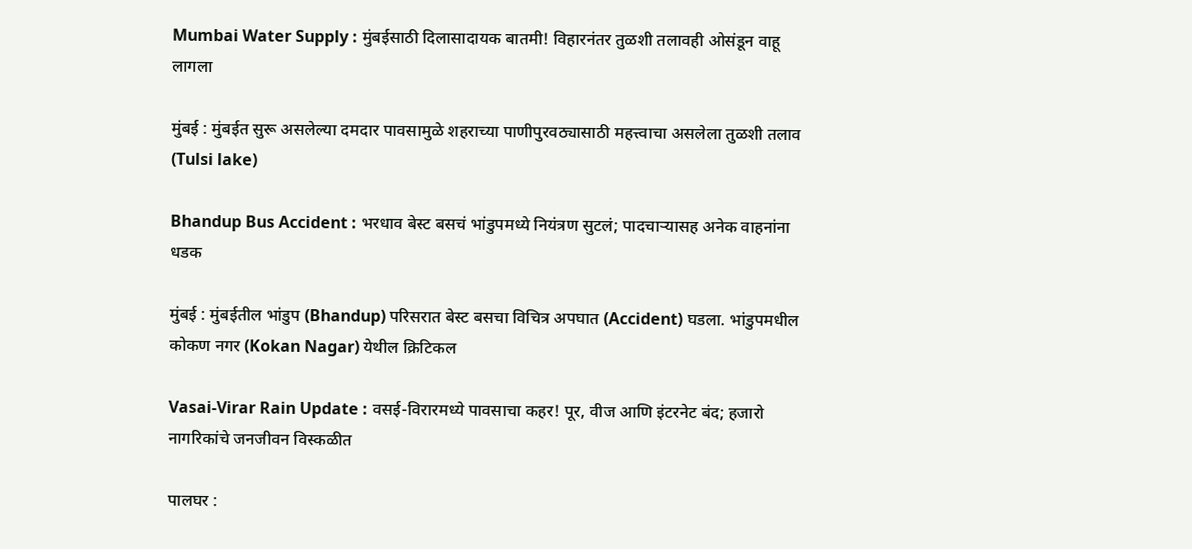Mumbai Water Supply : मुंबईसाठी दिलासादायक बातमी! विहारनंतर तुळशी तलावही ओसंडून वाहू लागला

मुंबई : मुंबईत सुरू असलेल्या दमदार पावसामुळे शहराच्या पाणीपुरवठ्यासाठी महत्त्वाचा असलेला तुळशी तलाव (Tulsi lake)

Bhandup Bus Accident : भरधाव बेस्ट बसचं भांडुपमध्ये नियंत्रण सुटलं; पादचाऱ्यासह अनेक वाहनांना धडक

मुंबई : मुंबईतील भांडुप (Bhandup) परिसरात बेस्ट बसचा विचित्र अपघात (Accident) घडला. भांडुपमधील कोकण नगर (Kokan Nagar) येथील क्रिटिकल

Vasai-Virar Rain Update : वसई-विरारमध्ये पावसाचा कहर! पूर, वीज आणि इंटरनेट बंद; हजारो नागरिकांचे जनजीवन विस्कळीत

पालघर :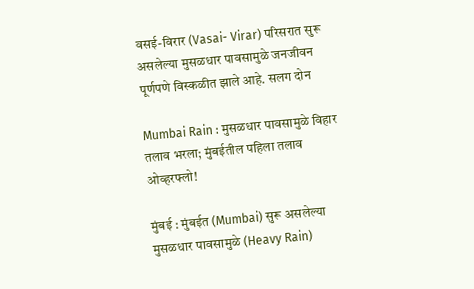वसई-विरार (Vasai- Virar) परिसरात सुरू असलेल्या मुसळधार पावसामुळे जनजीवन पूर्णपणे विस्कळीत झाले आहे. सलग दोन

Mumbai Rain : मुसळधार पावसामुळे विहार तलाव भरला; मुंबईतील पहिला तलाव ओव्हरफ्लो!

मुंबई : मुंबईत (Mumbai) सुरू असलेल्या मुसळधार पावसामुळे (Heavy Rain)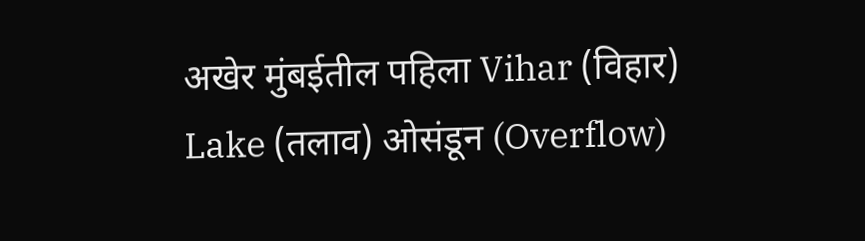अखेर मुंबईतील पहिला Vihar (विहार) Lake (तलाव) ओसंडून (Overflow)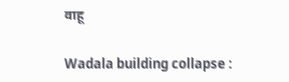वाहू

Wadala building collapse :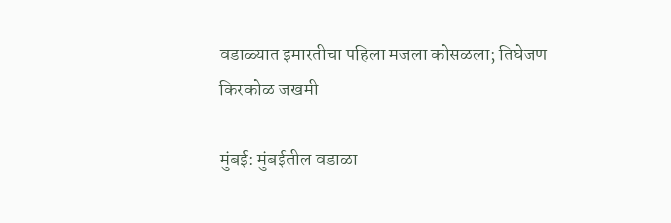वडाळ्यात इमारतीचा पहिला मजला कोसळला; तिघेजण किरकोळ जखमी

मुंबई: मुंबईतील वडाळा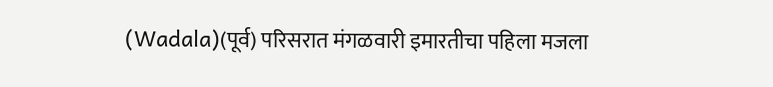(Wadala)(पूर्व) परिसरात मंगळवारी इमारतीचा पहिला मजला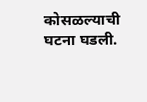कोसळल्याची घटना घडली.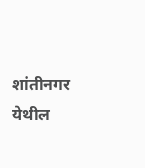शांतीनगर येथील